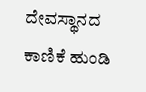ದೇವಸ್ಥಾನದ ಕಾಣಿಕೆ ಹುಂಡಿ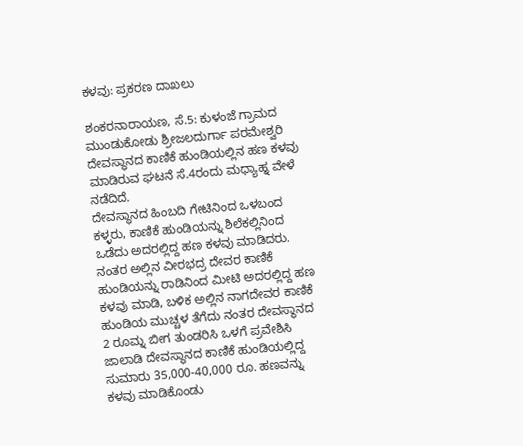ಕಳವು: ಪ್ರಕರಣ ದಾಖಲು

ಶಂಕರನಾರಾಯಣ, ಸೆ.5: ಕುಳಂಜೆ ಗ್ರಾಮದ ಮುಂಡುಕೋಡು ಶ್ರೀಜಲದುರ್ಗಾ ಪರಮೇಶ್ವರಿ ದೇವಸ್ಥಾನದ ಕಾಣಿಕೆ ಹುಂಡಿಯಲ್ಲಿನ ಹಣ ಕಳವು ಮಾಡಿರುವ ಘಟನೆ ಸೆ.4ರಂದು ಮಧ್ಯಾಹ್ನ ವೇಳೆ ನಡೆದಿದೆ.
ದೇವಸ್ಥಾನದ ಹಿಂಬದಿ ಗೇಟಿನಿಂದ ಒಳಬಂದ ಕಳ್ಳರು, ಕಾಣಿಕೆ ಹುಂಡಿಯನ್ನು ಶಿಲೆಕಲ್ಲಿನಿಂದ ಒಡೆದು ಅದರಲ್ಲಿದ್ದ ಹಣ ಕಳವು ಮಾಡಿದರು. ನಂತರ ಅಲ್ಲಿನ ವೀರಭದ್ರ ದೇವರ ಕಾಣಿಕೆ ಹುಂಡಿಯನ್ನು ರಾಡಿನಿಂದ ಮೀಟಿ ಅದರಲ್ಲಿದ್ದ ಹಣ ಕಳವು ಮಾಡಿ, ಬಳಿಕ ಅಲ್ಲಿನ ನಾಗದೇವರ ಕಾಣಿಕೆ ಹುಂಡಿಯ ಮುಚ್ಚಳ ತೆಗೆದು ನಂತರ ದೇವಸ್ಥಾನದ 2 ರೂಮ್ನ ಬೀಗ ತುಂಡರಿಸಿ ಒಳಗೆ ಪ್ರವೇಶಿಸಿ ಜಾಲಾಡಿ ದೇವಸ್ಥಾನದ ಕಾಣಿಕೆ ಹುಂಡಿಯಲ್ಲಿದ್ದ ಸುಮಾರು 35,000-40,000 ರೂ. ಹಣವನ್ನು ಕಳವು ಮಾಡಿಕೊಂಡು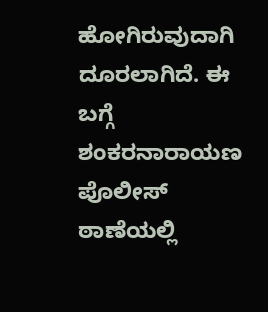ಹೋಗಿರುವುದಾಗಿ ದೂರಲಾಗಿದೆ. ಈ ಬಗ್ಗೆ ಶಂಕರನಾರಾಯಣ ಪೊಲೀಸ್ ಠಾಣೆಯಲ್ಲಿ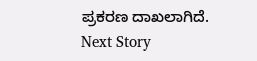ಪ್ರಕರಣ ದಾಖಲಾಗಿದೆ.
Next Story